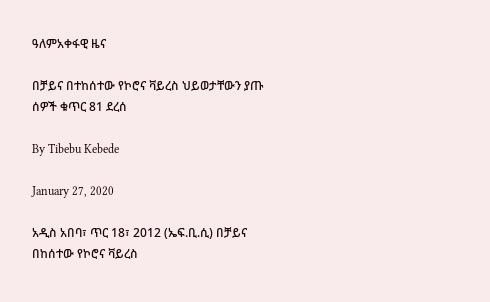ዓለምአቀፋዊ ዜና

በቻይና በተከሰተው የኮሮና ቫይረስ ህይወታቸውን ያጡ ሰዎች ቁጥር 81 ደረሰ

By Tibebu Kebede

January 27, 2020

አዲስ አበባ፣ ጥር 18፣ 2012 (ኤፍ.ቢ.ሲ) በቻይና በከሰተው የኮሮና ቫይረስ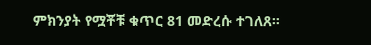ምክንያት የሟቾቹ ቁጥር 81 መድረሱ ተገለጸ።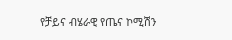የቻይና ብሄራዊ የጤና ኮሚሽን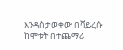እንዳስታወቀው በቫይረሱ ከሞቱት በተጨማሪ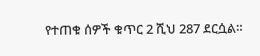የተጠቁ ሰዎች ቁጥር 2 ሺህ 287 ደርሷል።